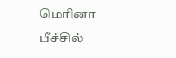மெரினா பீச்சில்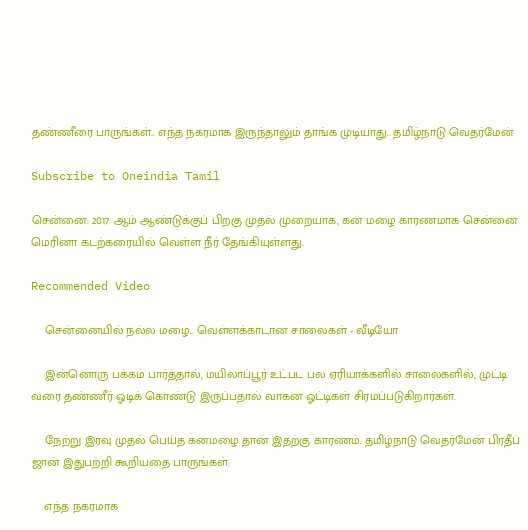தண்ணீரை பாருங்கள்.. எந்த நகரமாக இருந்தாலும் தாங்க முடியாது.. தமிழ்நாடு வெதர்மேன்

Subscribe to Oneindia Tamil

சென்னை: 2017 ஆம் ஆண்டுக்குப் பிறகு முதல் முறையாக, கன மழை காரணமாக சென்னை மெரினா கடற்கரையில் வெள்ள நீர் தேங்கியுள்ளது.

Recommended Video

    சென்னையில் நல்ல மழை.. வெள்ளக்காடான சாலைகள் - வீடியோ

    இன்னொரு பக்கம் பார்த்தால், மயிலாப்பூர் உட்பட பல ஏரியாக்களில் சாலைகளில், முட்டி வரை தண்ணீர் ஓடிக் கொண்டு இருப்பதால் வாகன ஓட்டிகள் சிரமப்படுகிறார்கள்.

    நேற்று இரவு முதல் பெய்த கனமழை தான் இதற்கு காரணம். தமிழ்நாடு வெதர்மேன் பிரதீப் ஜான் இதுபற்றி கூறியதை பாருங்கள்:

    எந்த நகரமாக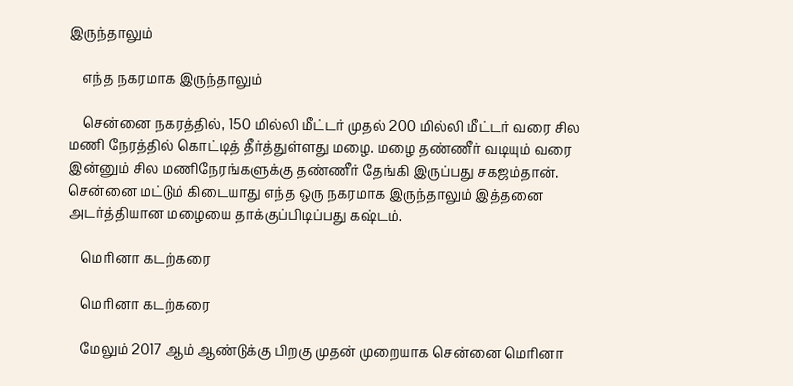இருந்தாலும்

    எந்த நகரமாக இருந்தாலும்

    சென்னை நகரத்தில், 150 மில்லி மீட்டர் முதல் 200 மில்லி மீட்டர் வரை சில மணி நேரத்தில் கொட்டித் தீர்த்துள்ளது மழை. மழை தண்ணீர் வடியும் வரை இன்னும் சில மணிநேரங்களுக்கு தண்ணீர் தேங்கி இருப்பது சகஜம்தான். சென்னை மட்டும் கிடையாது எந்த ஒரு நகரமாக இருந்தாலும் இத்தனை அடர்த்தியான மழையை தாக்குப்பிடிப்பது கஷ்டம்.

    மெரினா கடற்கரை

    மெரினா கடற்கரை

    மேலும் 2017 ஆம் ஆண்டுக்கு பிறகு முதன் முறையாக சென்னை மெரினா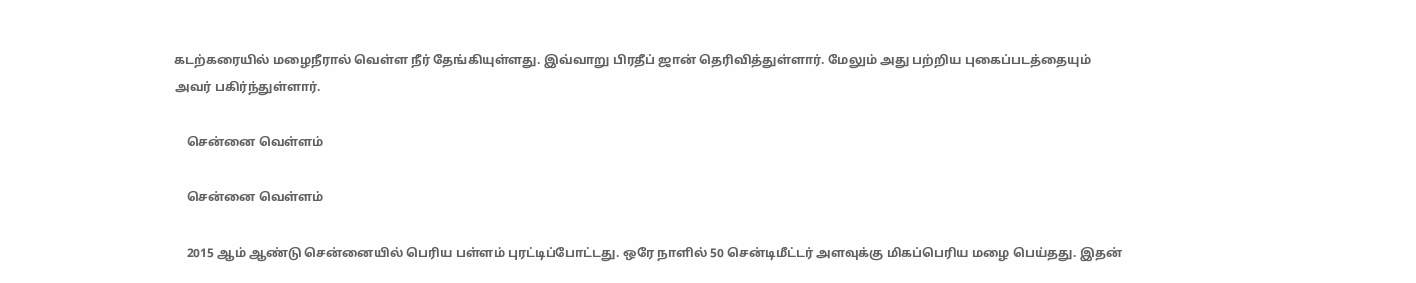கடற்கரையில் மழைநீரால் வெள்ள நீர் தேங்கியுள்ளது. இவ்வாறு பிரதீப் ஜான் தெரிவித்துள்ளார். மேலும் அது பற்றிய புகைப்படத்தையும் அவர் பகிர்ந்துள்ளார்.

    சென்னை வெள்ளம்

    சென்னை வெள்ளம்

    2015 ஆம் ஆண்டு சென்னையில் பெரிய பள்ளம் புரட்டிப்போட்டது. ஒரே நாளில் 50 சென்டிமீட்டர் அளவுக்கு மிகப்பெரிய மழை பெய்தது. இதன்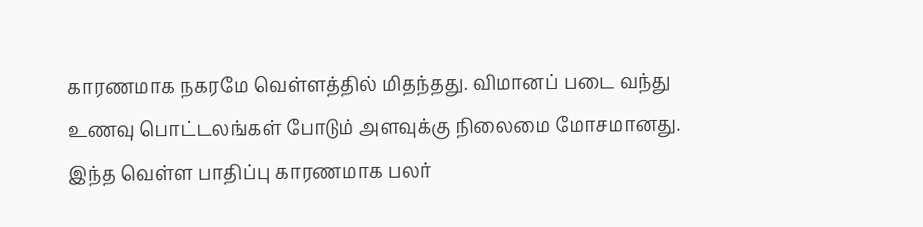காரணமாக நகரமே வெள்ளத்தில் மிதந்தது. விமானப் படை வந்து உணவு பொட்டலங்கள் போடும் அளவுக்கு நிலைமை மோசமானது. இந்த வெள்ள பாதிப்பு காரணமாக பலர்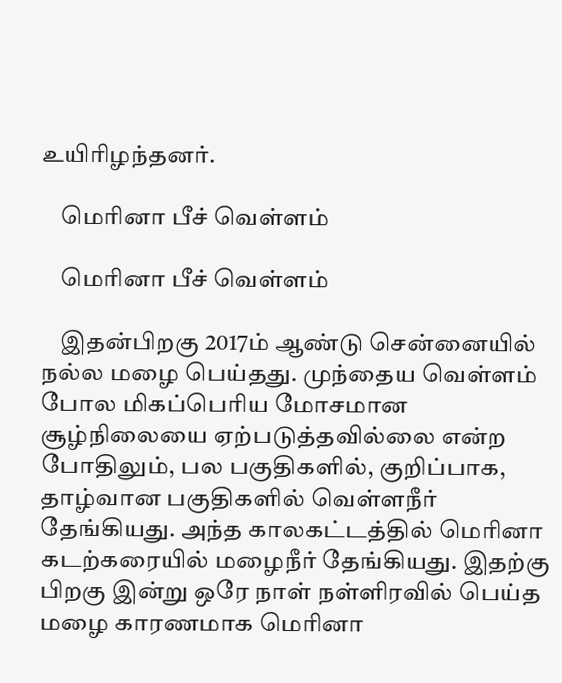உயிரிழந்தனர்.

    மெரினா பீச் வெள்ளம்

    மெரினா பீச் வெள்ளம்

    இதன்பிறகு 2017ம் ஆண்டு சென்னையில் நல்ல மழை பெய்தது. முந்தைய வெள்ளம் போல மிகப்பெரிய மோசமான சூழ்நிலையை ஏற்படுத்தவில்லை என்ற போதிலும், பல பகுதிகளில், குறிப்பாக, தாழ்வான பகுதிகளில் வெள்ளநீர் தேங்கியது. அந்த காலகட்டத்தில் மெரினா கடற்கரையில் மழைநீர் தேங்கியது. இதற்கு பிறகு இன்று ஒரே நாள் நள்ளிரவில் பெய்த மழை காரணமாக மெரினா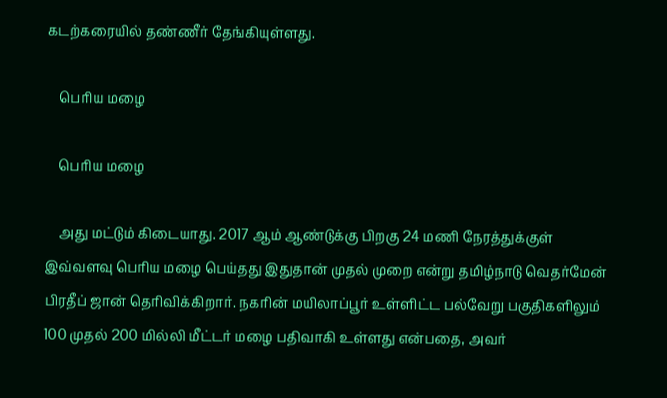கடற்கரையில் தண்ணீர் தேங்கியுள்ளது.

    பெரிய மழை

    பெரிய மழை

    அது மட்டும் கிடையாது. 2017 ஆம் ஆண்டுக்கு பிறகு 24 மணி நேரத்துக்குள் இவ்வளவு பெரிய மழை பெய்தது இதுதான் முதல் முறை என்று தமிழ்நாடு வெதர்மேன் பிரதீப் ஜான் தெரிவிக்கிறார். நகரின் மயிலாப்பூர் உள்ளிட்ட பல்வேறு பகுதிகளிலும் 100 முதல் 200 மில்லி மீட்டர் மழை பதிவாகி உள்ளது என்பதை, அவர்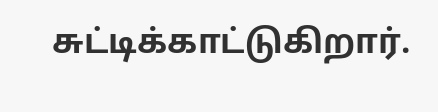சுட்டிக்காட்டுகிறார்.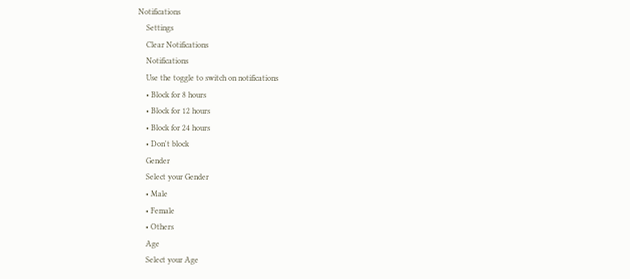Notifications
    Settings
    Clear Notifications
    Notifications
    Use the toggle to switch on notifications
    • Block for 8 hours
    • Block for 12 hours
    • Block for 24 hours
    • Don't block
    Gender
    Select your Gender
    • Male
    • Female
    • Others
    Age
    Select your Age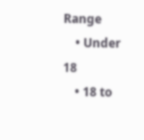Range
    • Under 18
    • 18 to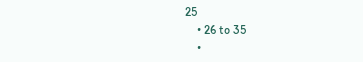25
    • 26 to 35
    •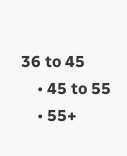36 to 45
    • 45 to 55
    • 55+